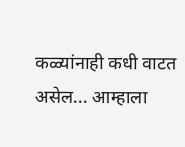कळ्यांनाही कधी वाटत असेल... आम्हाला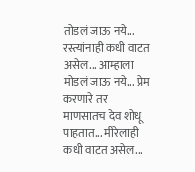तोडलं जाऊ नये... रस्त्यांनाही कधी वाटत असेल... आम्हाला मोडलं जाऊ नये... प्रेम करणारे तर माणसातच देव शोधू पाहतात... मीरेलाही कधी वाटत असेल...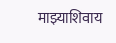माझ्याशिवाय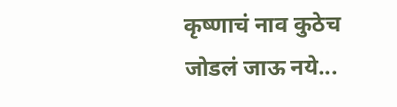कृष्णाचं नाव कुठेच जोडलं जाऊ नये...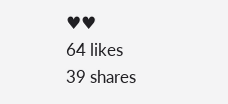♥♥
64 likes
39 shares